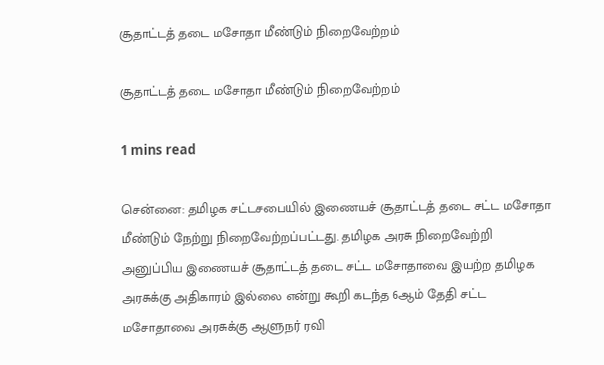சூதாட்டத் தடை மசோதா மீண்டும் நிறைவேற்றம்

சூதாட்டத் தடை மசோதா மீண்டும் நிறைவேற்றம்

1 mins read

சென்னை: தமிழக சட்டசபையில் இணையச் சூதாட்டத் தடை சட்ட மசோதா மீண்டும் நேற்று நிறைவேற்றப்பட்டது. தமிழக அரசு நிறைவேற்றி அனுப்பிய இணையச் சூதாட்டத் தடை சட்ட மசோதாவை இயற்ற தமிழக அரசுக்கு அதிகாரம் இல்லை என்று கூறி கடந்த 6ஆம் தேதி சட்ட மசோதாவை அரசுக்கு ஆளுநர் ரவி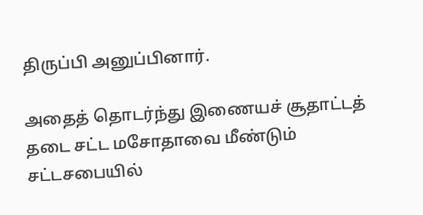திருப்பி அனுப்பினார்.

அதைத் தொடர்ந்து இணையச் சூதாட்டத் தடை சட்ட மசோதாவை மீண்டும் சட்டசபையில்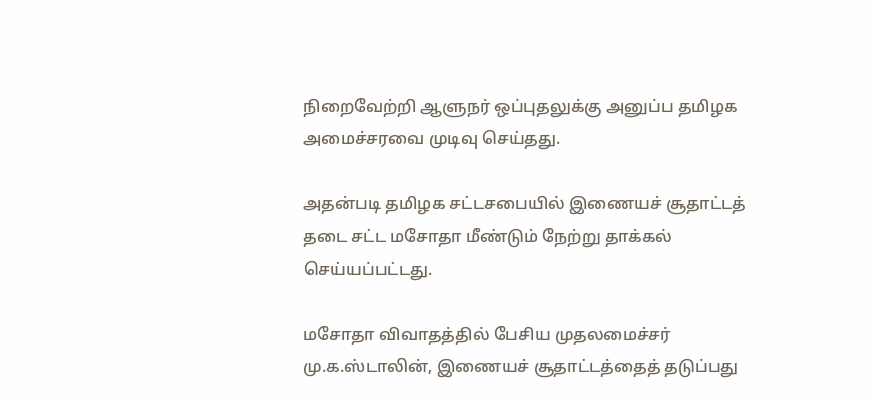நிறைவேற்றி ஆளுநர் ஒப்புதலுக்கு அனுப்ப தமிழக அமைச்சரவை முடிவு செய்தது.

அதன்படி தமிழக சட்டசபையில் இணையச் சூதாட்டத் தடை சட்ட மசோதா மீண்டும் நேற்று தாக்கல் செய்யப்பட்டது.

மசோதா விவாதத்தில் பேசிய முதலமைச்சர் மு.க.ஸ்டாலின், இணையச் சூதாட்டத்தைத் தடுப்பது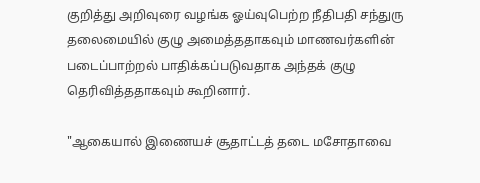குறித்து அறிவுரை வழங்க ஓய்வுபெற்ற நீதிபதி சந்துரு தலைமையில் குழு அமைத்ததாகவும் மாணவர்களின் படைப்பாற்றல் பாதிக்கப்படுவதாக அந்தக் குழு தெரிவித்ததாகவும் கூறினார்.

"ஆகையால் இணையச் சூதாட்டத் தடை மசோதாவை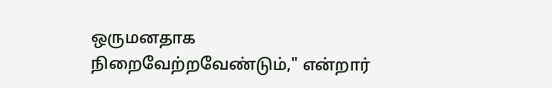ஒருமனதாக நிறைவேற்றவேண்டும்," என்றார்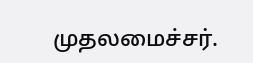முதலமைச்சர்.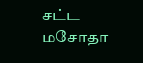சட்ட மசோதா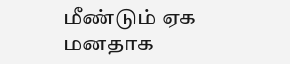மீண்டும் ஏக மனதாக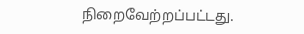நிறைவேற்றப்பட்டது.